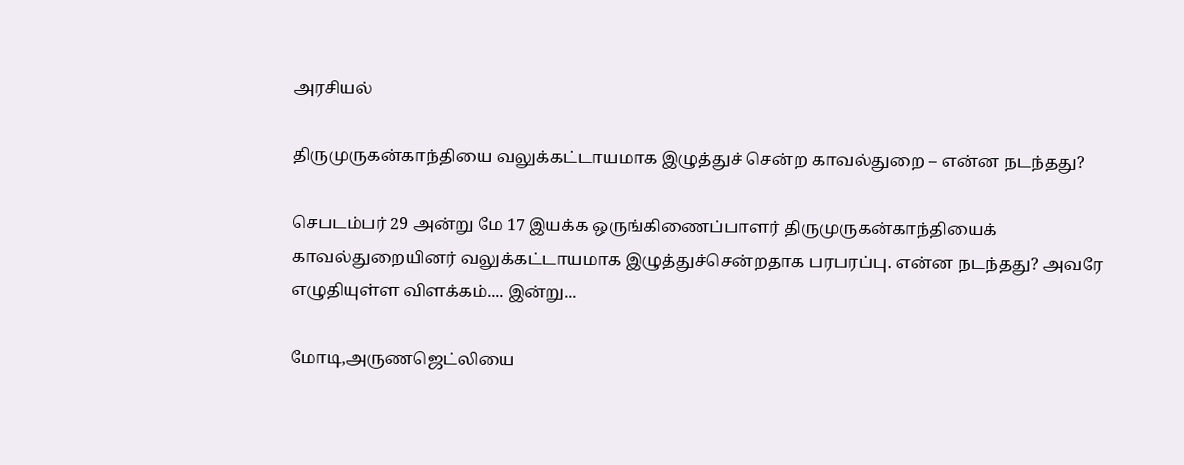அரசியல்

திருமுருகன்காந்தியை வலுக்கட்டாயமாக இழுத்துச் சென்ற காவல்துறை – என்ன நடந்தது?

செபடம்பர் 29 அன்று மே 17 இயக்க ஒருங்கிணைப்பாளர் திருமுருகன்காந்தியைக் காவல்துறையினர் வலுக்கட்டாயமாக இழுத்துச்சென்றதாக பரபரப்பு. என்ன நடந்தது? அவரே எழுதியுள்ள விளக்கம்.... இன்று...

மோடி,அருணஜெட்லியை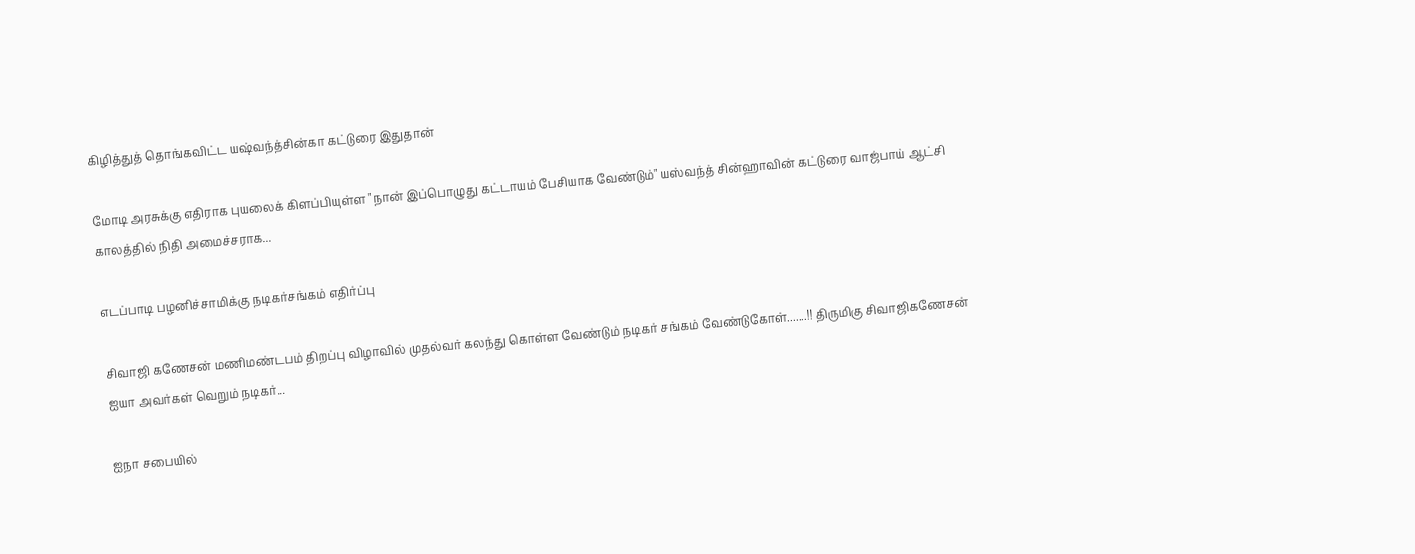கிழித்துத் தொங்கவிட்ட யஷ்வந்த்சின்கா கட்டுரை இதுதான்

மோடி அரசுக்கு எதிராக புயலைக் கிளப்பியுள்ள "நான் இப்பொழுது கட்டாயம் பேசியாக வேண்டும்" யஸ்வந்த் சின்ஹாவின் கட்டுரை வாஜ்பாய் ஆட்சி காலத்தில் நிதி அமைச்சராக...

எடப்பாடி பழனிச்சாமிக்கு நடிகர்சங்கம் எதிர்ப்பு

சிவாஜி கணேசன் மணிமண்டபம் திறப்பு விழாவில் முதல்வர் கலந்து கொள்ள வேண்டும் நடிகர் சங்கம் வேண்டுகோள்.......!! திருமிகு சிவாஜிகணேசன் ஐயா அவர்கள் வெறும் நடிகர்...

ஐநா சபையில்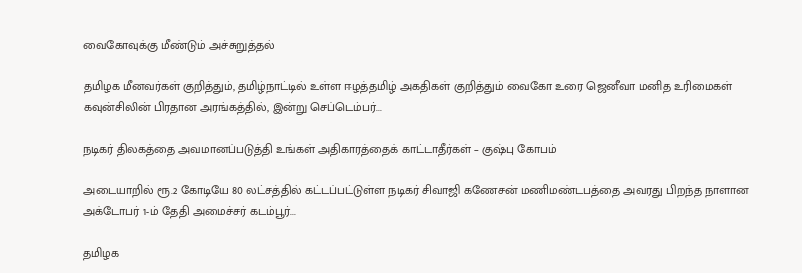வைகோவுக்கு மீண்டும் அச்சுறுத்தல்

தமிழக மீனவர்கள் குறித்தும், தமிழ்நாட்டில் உள்ள ஈழத்தமிழ் அகதிகள் குறித்தும் வைகோ உரை ஜெனீவா மனித உரிமைகள் கவுன்சிலின் பிரதான அரங்கத்தில், இன்று செப்டெம்பர்...

நடிகர் திலகத்தை அவமானப்படுத்தி உங்கள் அதிகாரத்தைக் காட்டாதீர்கள் – குஷ்பு கோபம்

அடையாறில் ரூ.2 கோடியே 80 லட்சத்தில் கட்டப்பட்டுள்ள நடிகர் சிவாஜி கணேசன் மணிமண்டபத்தை அவரது பிறந்த நாளான அக்டோபர் 1-ம் தேதி அமைச்சர் கடம்பூர்...

தமிழக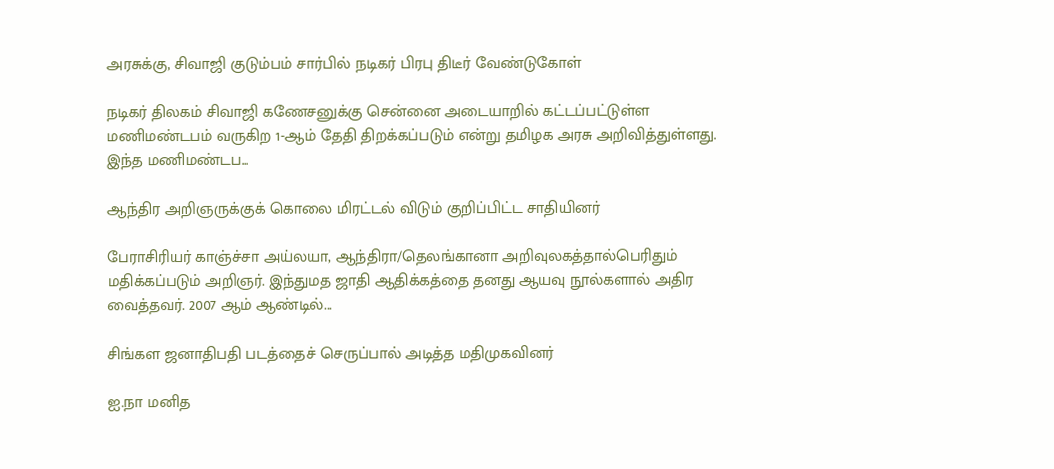அரசுக்கு, சிவாஜி குடும்பம் சார்பில் நடிகர் பிரபு திடீர் வேண்டுகோள்

நடிகர் திலகம் சிவாஜி கணேசனுக்கு சென்னை அடையாறில் கட்டப்பட்டுள்ள மணிமண்டபம் வருகிற 1-ஆம் தேதி திறக்கப்படும் என்று தமிழக அரசு அறிவித்துள்ளது. இந்த மணிமண்டப...

ஆந்திர அறிஞருக்குக் கொலை மிரட்டல் விடும் குறிப்பிட்ட சாதியினர்

பேராசிரியர் காஞ்ச்சா அய்லயா, ஆந்திரா/தெலங்கானா அறிவுலகத்தால்பெரிதும் மதிக்கப்படும் அறிஞர். இந்துமத ஜாதி ஆதிக்கத்தை தனது ஆயவு நூல்களால் அதிர வைத்தவர். 2007 ஆம் ஆண்டில்...

சிங்கள ஜனாதிபதி படத்தைச் செருப்பால் அடித்த மதிமுகவினர்

ஐ.நா மனித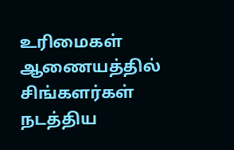உரிமைகள் ஆணையத்தில் சிங்களர்கள் நடத்திய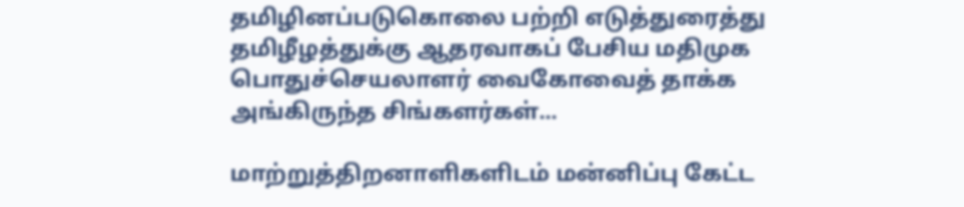தமிழினப்படுகொலை பற்றி எடுத்துரைத்து தமிழீழத்துக்கு ஆதரவாகப் பேசிய மதிமுக பொதுச்செயலாளர் வைகோவைத் தாக்க அங்கிருந்த சிங்களர்கள்...

மாற்றுத்திறனாளிகளிடம் மன்னிப்பு கேட்ட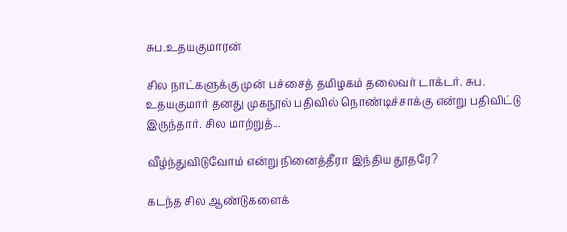சுப.உதயகுமாரன்

சில நாட்களுக்கு முன் பச்சைத் தமிழகம் தலைவர் டாக்டர். சுப. உதயகுமார் தனது முகநூல் பதிவில் நொண்டிச்சாக்கு என்று பதிவிட்டு இருந்தார். சில மாற்றுத்...

வீழ்ந்துவிடுவோம் என்று நினைத்தீரா இந்திய தூதரே?

கடந்த சில ஆண்டுகளைக்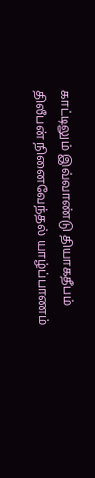காட்டிலும் இவ்வாண்டு தியாகதீபம் திலீபன் நினைவேந்தல் யாழ்ப்பாணம்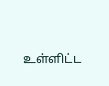உள்ளிட்ட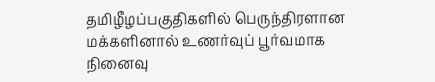தமிழீழப்பகுதிகளில் பெருந்திரளான மக்களினால் உணர்வுப் பூர்வமாக நினைவு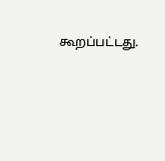கூறப்பட்டது.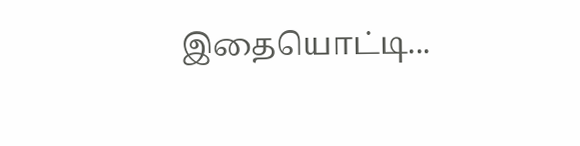இதையொட்டி...